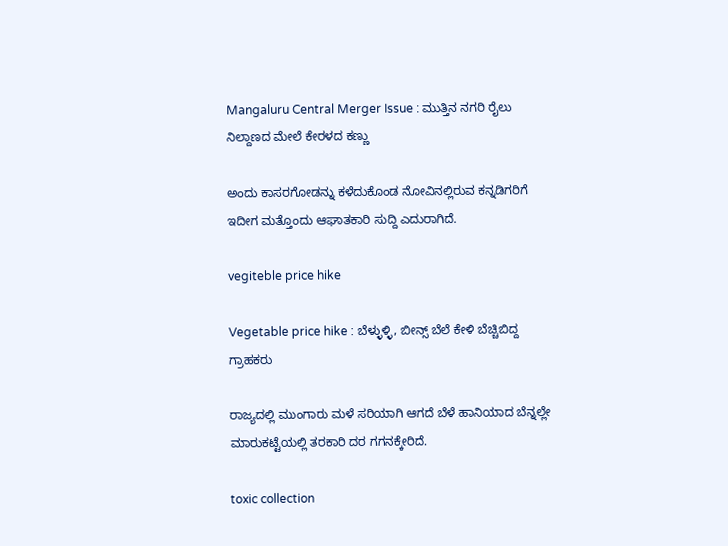Mangaluru Central Merger Issue : ಮುತ್ತಿನ ನಗರಿ ರೈಲು ನಿಲ್ದಾಣದ ಮೇಲೆ ಕೇರಳದ ಕಣ್ಣು

ಅಂದು ಕಾಸರಗೋಡನ್ನು ಕಳೆದುಕೊಂಡ ನೋವಿನಲ್ಲಿರುವ ಕನ್ನಡಿಗರಿಗೆ ಇದೀಗ ಮತ್ತೊಂದು ಆಘಾತಕಾರಿ ಸುದ್ದಿ ಎದುರಾಗಿದೆ.

vegiteble price hike

Vegetable price hike : ಬೆಳ್ಳುಳ್ಳಿ, ಬೀನ್ಸ್ ಬೆಲೆ ಕೇಳಿ ಬೆಚ್ಚಿಬಿದ್ದ ಗ್ರಾಹಕರು

ರಾಜ್ಯದಲ್ಲಿ ಮುಂಗಾರು ಮಳೆ ಸರಿಯಾಗಿ ಆಗದೆ ಬೆಳೆ ಹಾನಿಯಾದ ಬೆನ್ನಲ್ಲೇ ಮಾರುಕಟ್ಟೆಯಲ್ಲಿ ತರಕಾರಿ ದರ ಗಗನಕ್ಕೇರಿದೆ.

toxic collection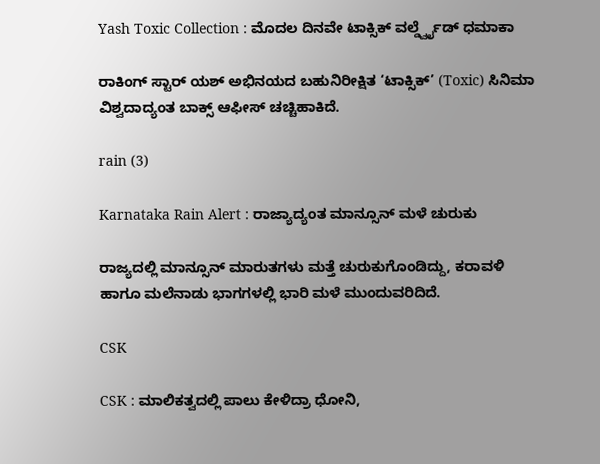Yash Toxic Collection : ಮೊದಲ ದಿನವೇ ಟಾಕ್ಸಿಕ್ ವರ್ಲ್ಡ್ವೈಡ್ ಧಮಾಕಾ

ರಾಕಿಂಗ್ ಸ್ಟಾರ್ ಯಶ್ ಅಭಿನಯದ ಬಹುನಿರೀಕ್ಷಿತ ‘ಟಾಕ್ಸಿಕ್’ (Toxic) ಸಿನಿಮಾ ವಿಶ್ವದಾದ್ಯಂತ ಬಾಕ್ಸ್ ಆಫೀಸ್ ಚಚ್ಚಿಹಾಕಿದೆ.

rain (3)

Karnataka Rain Alert : ರಾಜ್ಯಾದ್ಯಂತ ಮಾನ್ಸೂನ್ ಮಳೆ ಚುರುಕು

ರಾಜ್ಯದಲ್ಲಿ ಮಾನ್ಸೂನ್ ಮಾರುತಗಳು ಮತ್ತೆ ಚುರುಕುಗೊಂಡಿದ್ದು, ಕರಾವಳಿ ಹಾಗೂ ಮಲೆನಾಡು ಭಾಗಗಳಲ್ಲಿ ಭಾರಿ ಮಳೆ ಮುಂದುವರಿದಿದೆ.

CSK

CSK : ಮಾಲಿಕತ್ವದಲ್ಲಿ ಪಾಲು ಕೇಳಿದ್ರಾ ಧೋನಿ,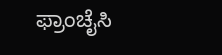ಫ್ರಾಂಚೈಸಿ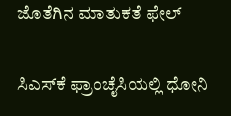ಜೊತೆಗಿನ ಮಾತುಕತೆ ಫೇಲ್

ಸಿಎಸ್‌ಕೆ ಫ್ರಾಂಚೈಸಿಯಲ್ಲಿ ಧೋನಿ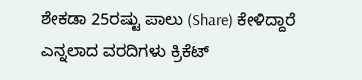ಶೇಕಡಾ 25ರಷ್ಟು ಪಾಲು (Share) ಕೇಳಿದ್ದಾರೆ ಎನ್ನಲಾದ ವರದಿಗಳು ಕ್ರಿಕೆಟ್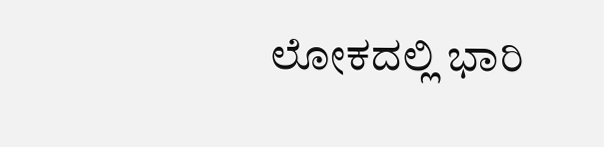ಲೋಕದಲ್ಲಿ ಭಾರಿ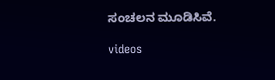ಸಂಚಲನ ಮೂಡಿಸಿವೆ.

videos